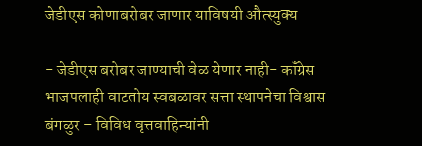जेडीएस कोणाबरोबर जाणार याविषयी औत्स्युक्य

- जेडीएस बरोबर जाण्याची वेळ येणार नाही- कॉंग्रेस
भाजपलाही वाटतोय स्वबळावर सत्ता स्थापनेचा विश्वास
बंगळुर – विविध वृत्तवाहिन्यांनी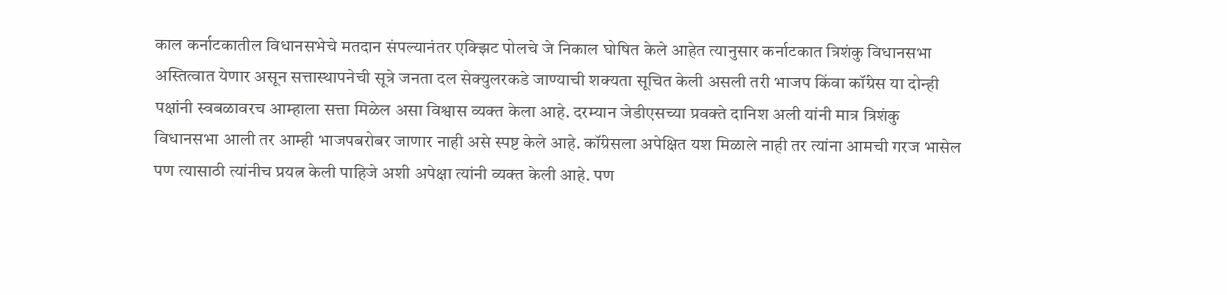काल कर्नाटकातील विधानसभेचे मतदान संपल्यानंतर एक्झिट पोलचे जे निकाल घोषित केले आहेत त्यानुसार कर्नाटकात त्रिशंकु विधानसभा अस्तित्वात येणार असून सत्तास्थापनेची सूत्रे जनता दल सेक्युलरकडे जाण्याची शक्यता सूचित केली असली तरी भाजप किंवा कॉंग्रेस या दोन्ही पक्षांनी स्वबळावरच आम्हाला सत्ता मिळेल असा विश्वास व्यक्त केला आहे. दरम्यान जेडीएसच्या प्रवक्ते दानिश अली यांनी मात्र त्रिशंकु विधानसभा आली तर आम्ही भाजपबरोबर जाणार नाही असे स्पष्ट केले आहे. कॉंग्रेसला अपेक्षित यश मिळाले नाही तर त्यांना आमची गरज भासेल पण त्यासाठी त्यांनीच प्रयत्न केली पाहिजे अशी अपेक्षा त्यांनी व्यक्त केली आहे. पण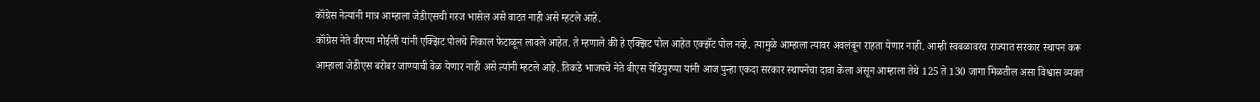कॉंग्रेस नेत्यांनी मात्र आम्हाला जेडीएसची गरज भासेल असे वाटत नाही असे म्हटले आहे.
कॉंग्रेस नेते वीरप्पा मोईली यांनी एक्झिट पोलचे निकाल फेटाळून लावले आहेत. ते म्हणाले की हे एक्झिट पोल आहेत एक्झॅट पोल नव्हे. त्यामुळे आम्हाला त्यावर अवलंबून राहता येणार नाही. आम्ही स्वबळावरच राज्यात सरकार स्थापन करू आम्हाला जेडीएस बरोबर जाण्याची वेळ येणार नाही असे त्यांनी म्हटले आहे. तिकडे भाजपचे नेते बीएस येडियुरप्पा यांनी आज पुन्हा एकदा सरकार स्थापनेचा दावा केला असून आम्हाला तेथे 125 ते 130 जागा मिळतील असा विश्वास व्यक्त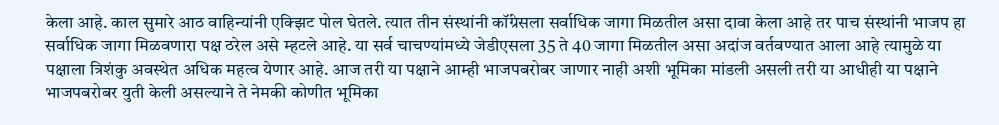केला आहे. काल सुमारे आठ वाहिन्यांनी एक्झिट पोल घेतले. त्यात तीन संस्थांनी कॉंग्रेसला सर्वाधिक जागा मिळतील असा दावा केला आहे तर पाच संस्थांनी भाजप हा सर्वाधिक जागा मिळवणारा पक्ष ठरेल असे म्हटले आहे. या सर्व चाचण्यांमध्ये जेडीएसला 35 ते 40 जागा मिळतील असा अदांज वर्तवण्यात आला आहे त्यामुळे या पक्षाला त्रिशंकु अवस्थेत अधिक महत्व येणार आहे. आज तरी या पक्षाने आम्ही भाजपबरोबर जाणार नाही अशी भूमिका मांडली असली तरी या आधीही या पक्षाने भाजपबरोबर युती केली असल्याने ते नेमकी कोणीत भूमिका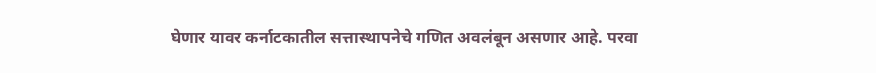घेणार यावर कर्नाटकातील सत्तास्थापनेचे गणित अवलंबून असणार आहे. परवा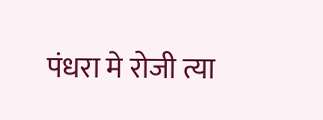पंधरा मे रोजी त्या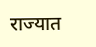राज्यात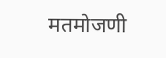मतमोजणी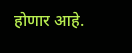होणार आहे.